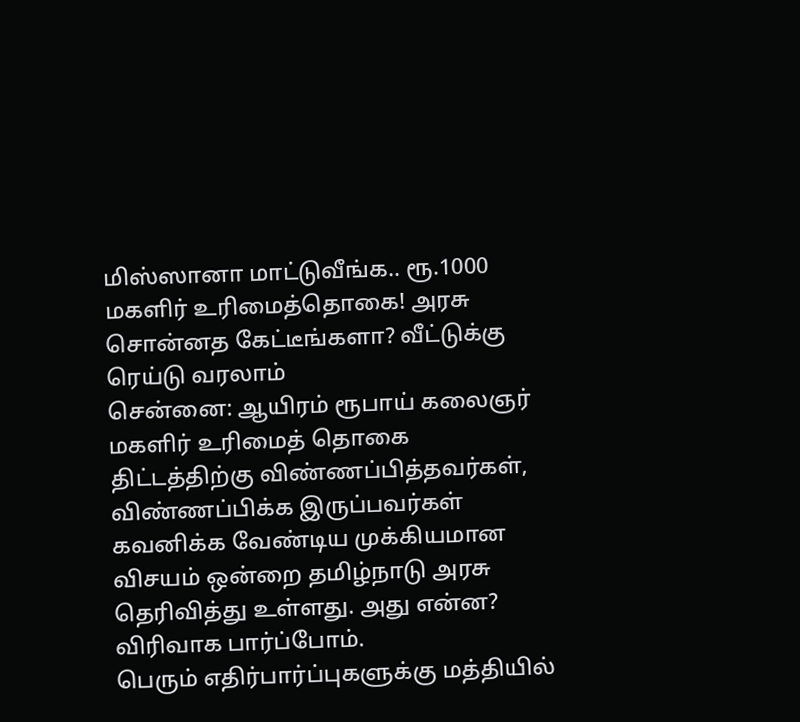மிஸ்ஸானா மாட்டுவீங்க.. ரூ.1000 மகளிர் உரிமைத்தொகை! அரசு சொன்னத கேட்டீங்களா? வீட்டுக்கு ரெய்டு வரலாம்
சென்னை: ஆயிரம் ரூபாய் கலைஞர் மகளிர் உரிமைத் தொகை திட்டத்திற்கு விண்ணப்பித்தவர்கள், விண்ணப்பிக்க இருப்பவர்கள் கவனிக்க வேண்டிய முக்கியமான விசயம் ஒன்றை தமிழ்நாடு அரசு தெரிவித்து உள்ளது. அது என்ன? விரிவாக பார்ப்போம்.
பெரும் எதிர்பார்ப்புகளுக்கு மத்தியில்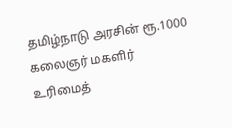தமிழ்நாடு அரசின் ரூ.1000 கலைஞர் மகளிர் உரிமைத்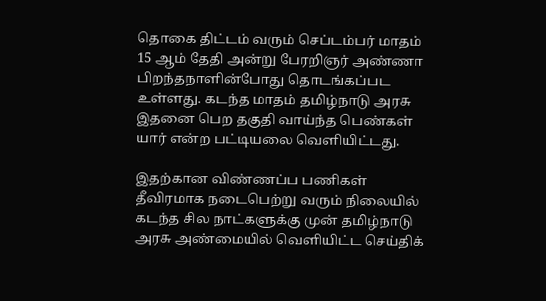தொகை திட்டம் வரும் செப்டம்பர் மாதம் 15 ஆம் தேதி அன்று பேரறிஞர் அண்ணா பிறந்தநாளின்போது தொடங்கப்பட உள்ளது. கடந்த மாதம் தமிழ்நாடு அரசு இதனை பெற தகுதி வாய்ந்த பெண்கள் யார் என்ற பட்டியலை வெளியிட்டது.

இதற்கான விண்ணப்ப பணிகள் தீவிரமாக நடைபெற்று வரும் நிலையில் கடந்த சில நாட்களுக்கு முன் தமிழ்நாடு அரசு அண்மையில் வெளியிட்ட செய்திக்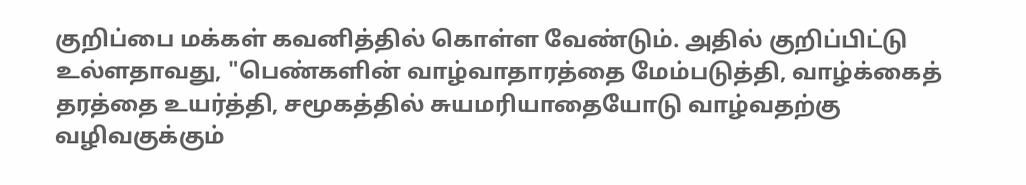குறிப்பை மக்கள் கவனித்தில் கொள்ள வேண்டும். அதில் குறிப்பிட்டு உல்ளதாவது, "பெண்களின் வாழ்வாதாரத்தை மேம்படுத்தி, வாழ்க்கைத் தரத்தை உயர்த்தி, சமூகத்தில் சுயமரியாதையோடு வாழ்வதற்கு வழிவகுக்கும்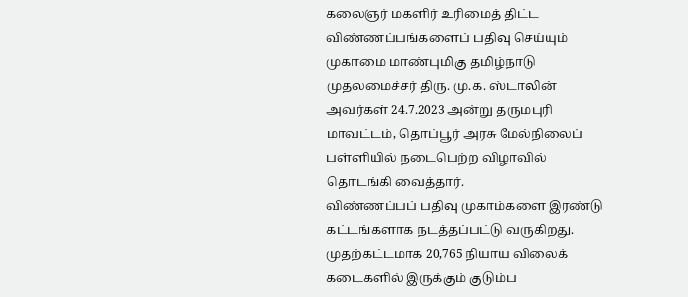கலைஞர் மகளிர் உரிமைத் திட்ட விண்ணப்பங்களைப் பதிவு செய்யும் முகாமை மாண்புமிகு தமிழ்நாடு முதலமைச்சர் திரு. மு.க. ஸ்டாலின் அவர்கள் 24.7.2023 அன்று தருமபுரி மாவட்டம், தொப்பூர் அரசு மேல்நிலைப் பள்ளியில் நடைபெற்ற விழாவில் தொடங்கி வைத்தார்.
விண்ணப்பப் பதிவு முகாம்களை இரண்டு கட்டங்களாக நடத்தப்பட்டு வருகிறது. முதற்கட்டமாக 20,765 நியாய விலைக் கடைகளில் இருக்கும் குடும்ப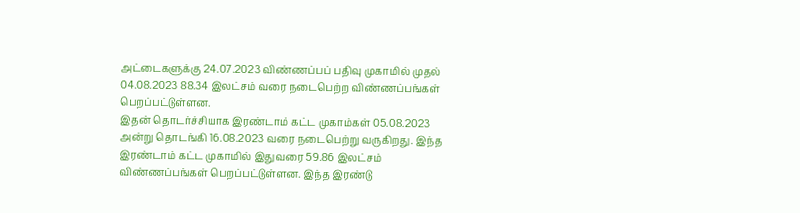அட்டைகளுக்கு 24.07.2023 விண்ணப்பப் பதிவு முகாமில் முதல் 04.08.2023 88.34 இலட்சம் வரை நடைபெற்ற விண்ணப்பங்கள் பெறப்பட்டுள்ளன.
இதன் தொடர்ச்சியாக இரண்டாம் கட்ட முகாம்கள் 05.08.2023 அன்று தொடங்கி 16.08.2023 வரை நடைபெற்று வருகிறது. இந்த இரண்டாம் கட்ட முகாமில் இதுவரை 59.86 இலட்சம் விண்ணப்பங்கள் பெறப்பட்டுள்ளன. இந்த இரண்டு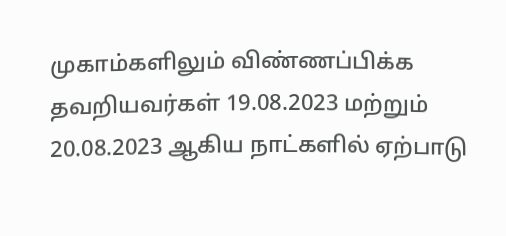முகாம்களிலும் விண்ணப்பிக்க தவறியவர்கள் 19.08.2023 மற்றும் 20.08.2023 ஆகிய நாட்களில் ஏற்பாடு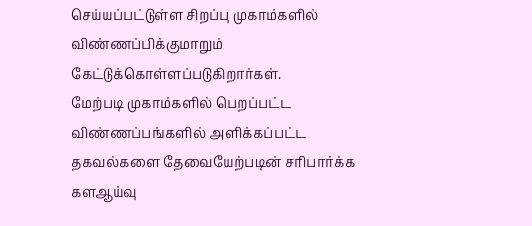செய்யப்பட்டுள்ள சிறப்பு முகாம்களில் விண்ணப்பிக்குமாறும் கேட்டுக்கொள்ளப்படுகிறார்கள்.
மேற்படி முகாம்களில் பெறப்பட்ட விண்ணப்பங்களில் அளிக்கப்பட்ட தகவல்களை தேவையேற்படின் சரிபார்க்க களஆய்வு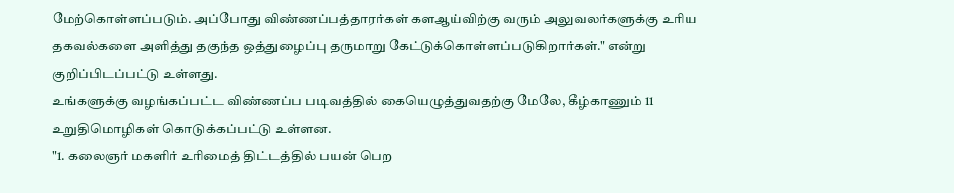மேற்கொள்ளப்படும். அப்போது விண்ணப்பத்தாரர்கள் களஆய்விற்கு வரும் அலுவலர்களுக்கு உரிய தகவல்களை அளித்து தகுந்த ஒத்துழைப்பு தருமாறு கேட்டுக்கொள்ளப்படுகிறார்கள்." என்று குறிப்பிடப்பட்டு உள்ளது.
உங்களுக்கு வழங்கப்பட்ட விண்ணப்ப படிவத்தில் கையெழுத்துவதற்கு மேலே, கீழ்காணும் 11 உறுதிமொழிகள் கொடுக்கப்பட்டு உள்ளன.
"1. கலைஞர் மகளிர் உரிமைத் திட்டத்தில் பயன் பெற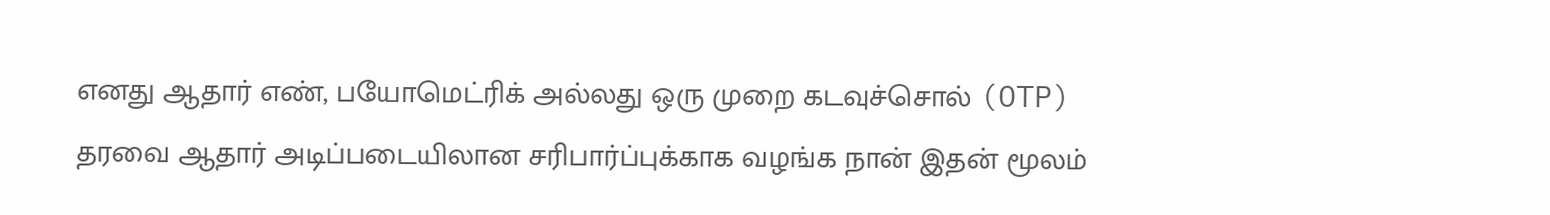எனது ஆதார் எண், பயோமெட்ரிக் அல்லது ஒரு முறை கடவுச்சொல் (OTP) தரவை ஆதார் அடிப்படையிலான சரிபார்ப்புக்காக வழங்க நான் இதன் மூலம்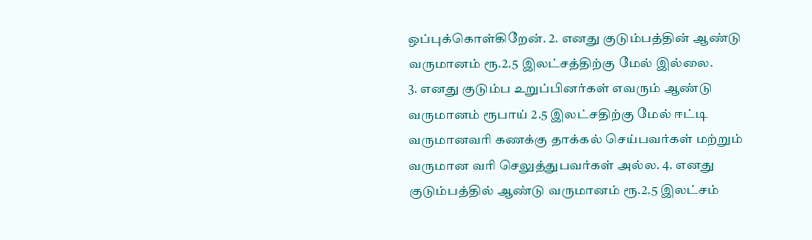ஒப்புக்கொள்கிறேன். 2. எனது குடும்பத்தின் ஆண்டு வருமானம் ரூ.2.5 இலட்சத்திற்கு மேல் இல்லை.
3. எனது குடும்ப உறுப்பினர்கள் எவரும் ஆண்டு வருமானம் ரூபாய் 2.5 இலட்சதிற்கு மேல் ஈட்டி வருமானவரி கணக்கு தாக்கல் செய்பவர்கள் மற்றும் வருமான வரி செலுத்துபவர்கள் அல்ல. 4. எனது குடும்பத்தில் ஆண்டு வருமானம் ரூ.2.5 இலட்சம்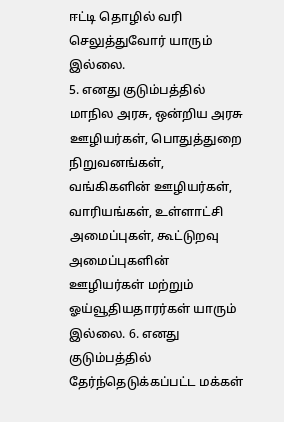ஈட்டி தொழில் வரி செலுத்துவோர் யாரும் இல்லை.
5. எனது குடும்பத்தில் மாநில அரசு, ஒன்றிய அரசு ஊழியர்கள், பொதுத்துறை நிறுவனங்கள், வங்கிகளின் ஊழியர்கள், வாரியங்கள், உள்ளாட்சி அமைப்புகள், கூட்டுறவு அமைப்புகளின் ஊழியர்கள் மற்றும் ஓய்வூதியதாரர்கள் யாரும் இல்லை. 6. எனது குடும்பத்தில் தேர்ந்தெடுக்கப்பட்ட மக்கள்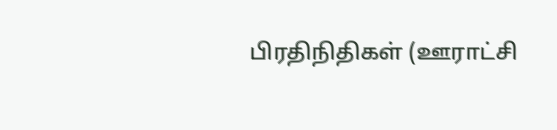பிரதிநிதிகள் (ஊராட்சி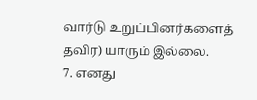வார்டு உறுப்பினர்களைத் தவிர) யாரும் இல்லை.
7. எனது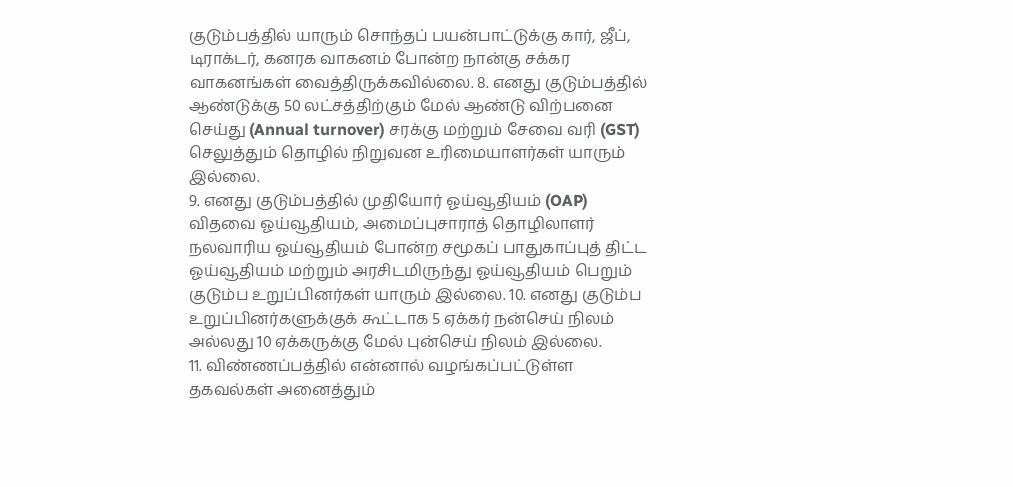குடும்பத்தில் யாரும் சொந்தப் பயன்பாட்டுக்கு கார், ஜீப், டிராக்டர், கனரக வாகனம் போன்ற நான்கு சக்கர வாகனங்கள் வைத்திருக்கவில்லை. 8. எனது குடும்பத்தில் ஆண்டுக்கு 50 லட்சத்திற்கும் மேல் ஆண்டு விற்பனை செய்து (Annual turnover) சரக்கு மற்றும் சேவை வரி (GST) செலுத்தும் தொழில் நிறுவன உரிமையாளர்கள் யாரும் இல்லை.
9. எனது குடும்பத்தில் முதியோர் ஓய்வூதியம் (OAP) விதவை ஓய்வூதியம், அமைப்புசாராத் தொழிலாளர் நலவாரிய ஓய்வூதியம் போன்ற சமூகப் பாதுகாப்புத் திட்ட ஓய்வூதியம் மற்றும் அரசிடமிருந்து ஓய்வூதியம் பெறும் குடும்ப உறுப்பினர்கள் யாரும் இல்லை. 10. எனது குடும்ப உறுப்பினர்களுக்குக் கூட்டாக 5 ஏக்கர் நன்செய் நிலம் அல்லது 10 ஏக்கருக்கு மேல் புன்செய் நிலம் இல்லை.
11. விண்ணப்பத்தில் என்னால் வழங்கப்பட்டுள்ள தகவல்கள் அனைத்தும்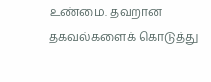உண்மை. தவறான தகவல்களைக் கொடுத்து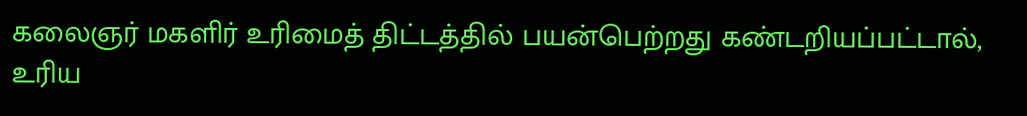கலைஞர் மகளிர் உரிமைத் திட்டத்தில் பயன்பெற்றது கண்டறியப்பட்டால், உரிய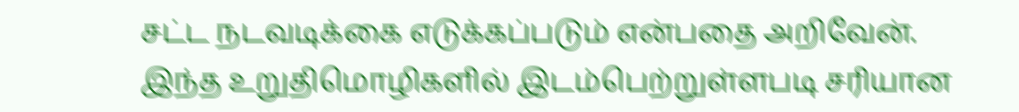சட்ட நடவடிக்கை எடுக்கப்படும் என்பதை அறிவேன்.
இந்த உறுதிமொழிகளில் இடம்பெற்றுள்ளபடி சரியான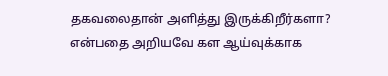தகவலைதான் அளித்து இருக்கிறீர்களா? என்பதை அறியவே கள ஆய்வுக்காக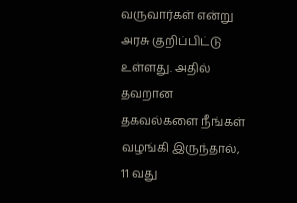வருவார்கள் என்று அரசு குறிப்பிட்டு உள்ளது. அதில் தவறான தகவல்களை நீங்கள் வழங்கி இருந்தால், 11 வது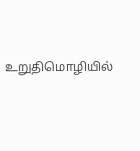உறுதிமொழியில்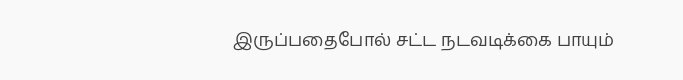இருப்பதைபோல் சட்ட நடவடிக்கை பாயும்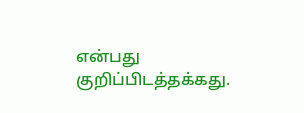என்பது குறிப்பிடத்தக்கது.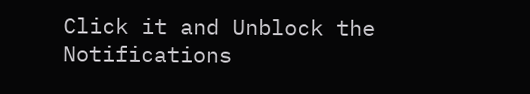Click it and Unblock the Notifications